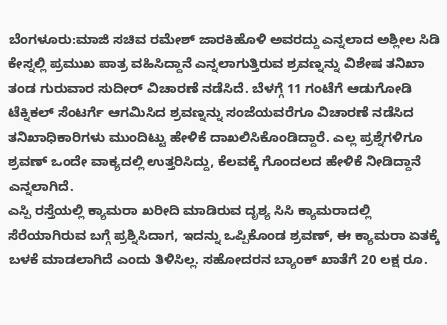ಬೆಂಗಳೂರು:ಮಾಜಿ ಸಚಿವ ರಮೇಶ್ ಜಾರಕಿಹೊಳಿ ಅವರದ್ದು ಎನ್ನಲಾದ ಅಶ್ಲೀಲ ಸಿಡಿ ಕೇಸ್ನಲ್ಲಿ ಪ್ರಮುಖ ಪಾತ್ರ ವಹಿಸಿದ್ದಾನೆ ಎನ್ನಲಾಗುತ್ತಿರುವ ಶ್ರವಣ್ನನ್ನು ವಿಶೇಷ ತನಿಖಾ ತಂಡ ಗುರುವಾರ ಸುದೀರ್ ವಿಚಾರಣೆ ನಡೆಸಿದೆ. ಬೆಳಗ್ಗೆ 11 ಗಂಟೆಗೆ ಆಡುಗೋಡಿ ಟೆಕ್ನಿಕಲ್ ಸೆಂಟರ್ಗೆ ಆಗಮಿಸಿದ ಶ್ರವಣ್ನನ್ನು ಸಂಜೆಯವರೆಗೂ ವಿಚಾರಣೆ ನಡೆಸಿದ ತನಿಖಾಧಿಕಾರಿಗಳು ಮುಂದಿಟ್ಟು ಹೇಳಿಕೆ ದಾಖಲಿಸಿಕೊಂಡಿದ್ದಾರೆ. ಎಲ್ಲ ಪ್ರಶ್ನೆಗಳಿಗೂ ಶ್ರವಣ್ ಒಂದೇ ವಾಕ್ಯದಲ್ಲಿ ಉತ್ತರಿಸಿದ್ದು, ಕೆಲವಕ್ಕೆ ಗೊಂದಲದ ಹೇಳಿಕೆ ನೀಡಿದ್ದಾನೆ ಎನ್ನಲಾಗಿದೆ.
ಎಸ್ಪಿ ರಸ್ತೆಯಲ್ಲಿ ಕ್ಯಾಮರಾ ಖರೀದಿ ಮಾಡಿರುವ ದೃಶ್ಯ ಸಿಸಿ ಕ್ಯಾಮರಾದಲ್ಲಿ ಸೆರೆಯಾಗಿರುವ ಬಗ್ಗೆ ಪ್ರಶ್ನಿಸಿದಾಗ, ಇದನ್ನು ಒಪ್ಪಿಕೊಂಡ ಶ್ರವಣ್, ಈ ಕ್ಯಾಮರಾ ಏತಕ್ಕೆ ಬಳಕೆ ಮಾಡಲಾಗಿದೆ ಎಂದು ತಿಳಿಸಿಲ್ಲ. ಸಹೋದರನ ಬ್ಯಾಂಕ್ ಖಾತೆಗೆ 20 ಲಕ್ಷ ರೂ.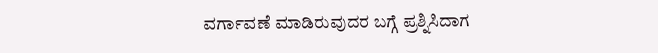ವರ್ಗಾವಣೆ ಮಾಡಿರುವುದರ ಬಗ್ಗೆ ಪ್ರಶ್ನಿಸಿದಾಗ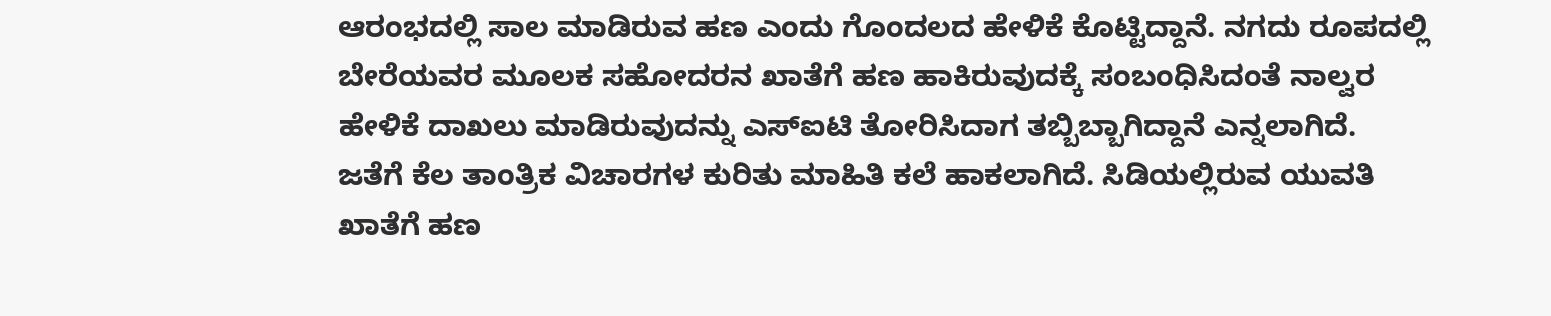ಆರಂಭದಲ್ಲಿ ಸಾಲ ಮಾಡಿರುವ ಹಣ ಎಂದು ಗೊಂದಲದ ಹೇಳಿಕೆ ಕೊಟ್ಟಿದ್ದಾನೆ. ನಗದು ರೂಪದಲ್ಲಿ ಬೇರೆಯವರ ಮೂಲಕ ಸಹೋದರನ ಖಾತೆಗೆ ಹಣ ಹಾಕಿರುವುದಕ್ಕೆ ಸಂಬಂಧಿಸಿದಂತೆ ನಾಲ್ವರ ಹೇಳಿಕೆ ದಾಖಲು ಮಾಡಿರುವುದನ್ನು ಎಸ್ಐಟಿ ತೋರಿಸಿದಾಗ ತಬ್ಬಿಬ್ಬಾಗಿದ್ದಾನೆ ಎನ್ನಲಾಗಿದೆ.
ಜತೆಗೆ ಕೆಲ ತಾಂತ್ರಿಕ ವಿಚಾರಗಳ ಕುರಿತು ಮಾಹಿತಿ ಕಲೆ ಹಾಕಲಾಗಿದೆ. ಸಿಡಿಯಲ್ಲಿರುವ ಯುವತಿ ಖಾತೆಗೆ ಹಣ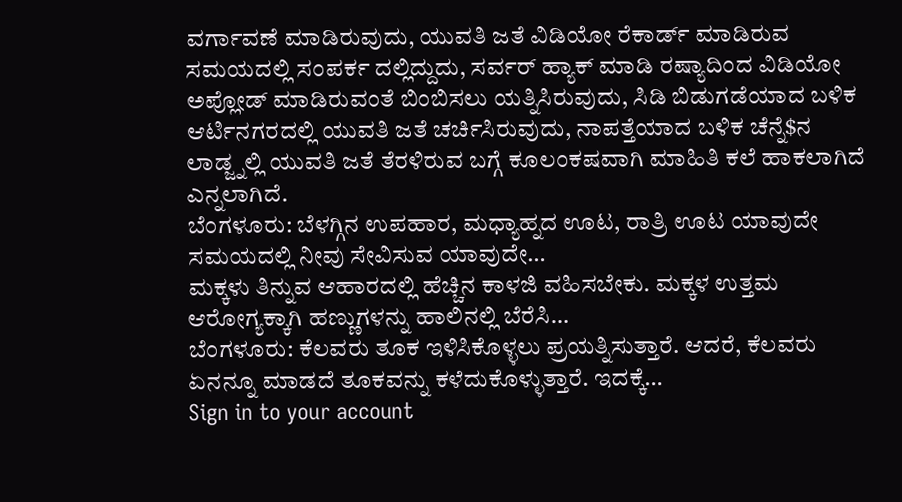ವರ್ಗಾವಣೆ ಮಾಡಿರುವುದು, ಯುವತಿ ಜತೆ ವಿಡಿಯೋ ರೆಕಾರ್ಡ್ ಮಾಡಿರುವ ಸಮಯದಲ್ಲಿ ಸಂಪರ್ಕ ದಲ್ಲಿದ್ದುದು, ಸರ್ವರ್ ಹ್ಯಾಕ್ ಮಾಡಿ ರಷ್ಯಾದಿಂದ ವಿಡಿಯೋ ಅಪ್ಲೋಡ್ ಮಾಡಿರುವಂತೆ ಬಿಂಬಿಸಲು ಯತ್ನಿಸಿರುವುದು, ಸಿಡಿ ಬಿಡುಗಡೆಯಾದ ಬಳಿಕ ಆರ್ಟಿನಗರದಲ್ಲಿ ಯುವತಿ ಜತೆ ಚರ್ಚಿಸಿರುವುದು, ನಾಪತ್ತೆಯಾದ ಬಳಿಕ ಚೆನ್ನೆ$ನ ಲಾಡ್ಜ್ನಲ್ಲಿ ಯುವತಿ ಜತೆ ತೆರಳಿರುವ ಬಗ್ಗೆ ಕೂಲಂಕಷವಾಗಿ ಮಾಹಿತಿ ಕಲೆ ಹಾಕಲಾಗಿದೆ ಎನ್ನಲಾಗಿದೆ.
ಬೆಂಗಳೂರು: ಬೆಳಗ್ಗಿನ ಉಪಹಾರ, ಮಧ್ಯಾಹ್ನದ ಊಟ, ರಾತ್ರಿ ಊಟ ಯಾವುದೇ ಸಮಯದಲ್ಲಿ ನೀವು ಸೇವಿಸುವ ಯಾವುದೇ…
ಮಕ್ಕಳು ತಿನ್ನುವ ಆಹಾರದಲ್ಲಿ ಹೆಚ್ಚಿನ ಕಾಳಜಿ ವಹಿಸಬೇಕು. ಮಕ್ಕಳ ಉತ್ತಮ ಆರೋಗ್ಯಕ್ಕಾಗಿ ಹಣ್ಣುಗಳನ್ನು ಹಾಲಿನಲ್ಲಿ ಬೆರೆಸಿ…
ಬೆಂಗಳೂರು: ಕೆಲವರು ತೂಕ ಇಳಿಸಿಕೊಳ್ಳಲು ಪ್ರಯತ್ನಿಸುತ್ತಾರೆ. ಆದರೆ, ಕೆಲವರು ಏನನ್ನೂ ಮಾಡದೆ ತೂಕವನ್ನು ಕಳೆದುಕೊಳ್ಳುತ್ತಾರೆ. ಇದಕ್ಕೆ…
Sign in to your account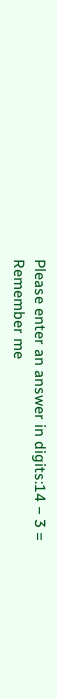Please enter an answer in digits:14 − 3 =
Remember me